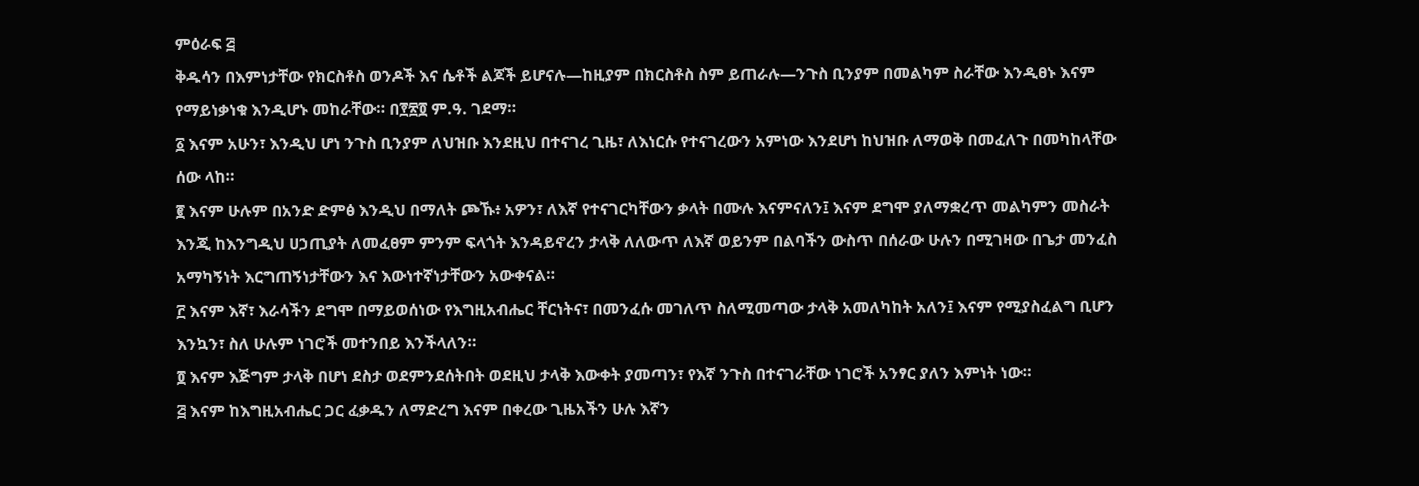ምዕራፍ ፭
ቅዱሳን በእምነታቸው የክርስቶስ ወንዶች እና ሴቶች ልጆች ይሆናሉ—ከዚያም በክርስቶስ ስም ይጠራሉ—ንጉስ ቢንያም በመልካም ስራቸው እንዲፀኑ እናም የማይነቃነቁ እንዲሆኑ መከራቸው። በ፻፳፬ ም.ዓ. ገደማ።
፩ እናም አሁን፣ እንዲህ ሆነ ንጉስ ቢንያም ለህዝቡ እንደዚህ በተናገረ ጊዜ፣ ለእነርሱ የተናገረውን አምነው እንደሆነ ከህዝቡ ለማወቅ በመፈለጉ በመካከላቸው ሰው ላከ።
፪ እናም ሁሉም በአንድ ድምፅ እንዲህ በማለት ጮኹ፥ አዎን፣ ለእኛ የተናገርካቸውን ቃላት በሙሉ እናምናለን፤ እናም ደግሞ ያለማቋረጥ መልካምን መስራት እንጂ ከእንግዲህ ሀኃጢያት ለመፈፀም ምንም ፍላጎት እንዳይኖረን ታላቅ ለለውጥ ለእኛ ወይንም በልባችን ውስጥ በሰራው ሁሉን በሚገዛው በጌታ መንፈስ አማካኝነት እርግጠኝነታቸውን እና እውነተኛነታቸውን አውቀናል።
፫ እናም እኛ፣ እራሳችን ደግሞ በማይወሰነው የእግዚአብሔር ቸርነትና፣ በመንፈሱ መገለጥ ስለሚመጣው ታላቅ አመለካከት አለን፤ እናም የሚያስፈልግ ቢሆን እንኳን፣ ስለ ሁሉም ነገሮች መተንበይ እንችላለን።
፬ እናም እጅግም ታላቅ በሆነ ደስታ ወደምንደሰትበት ወደዚህ ታላቅ እውቀት ያመጣን፣ የእኛ ንጉስ በተናገራቸው ነገሮች አንፃር ያለን እምነት ነው።
፭ እናም ከእግዚአብሔር ጋር ፈቃዱን ለማድረግ እናም በቀረው ጊዜአችን ሁሉ እኛን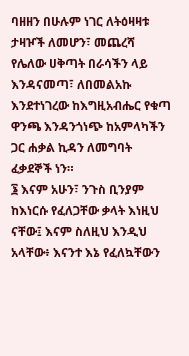ባዘዘን በሁሉም ነገር ለትዕዛዛቱ ታዛዦች ለመሆን፣ መጨረሻ የሌለው ሀቅጣት በራሳችን ላይ እንዳናመጣ፣ ለበመልአኩ እንደተነገረው ከእግዚአብሔር የቁጣ ዋንጫ እንዳንጎነጭ ከአምላካችን ጋር ሐቃል ኪዳን ለመግባት ፈቃደኞች ነን።
፮ እናም አሁን፣ ንጉስ ቢንያም ከእነርሱ የፈለጋቸው ቃላት እነዚህ ናቸው፤ እናም ስለዚህ እንዲህ አላቸው፥ እናንተ እኔ የፈለኳቸውን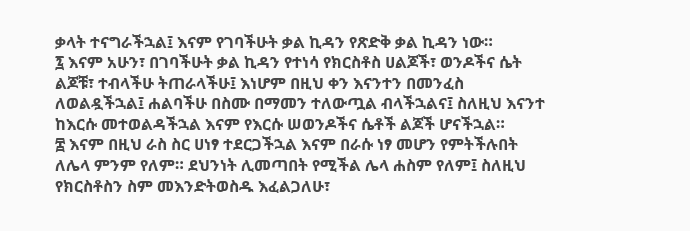ቃላት ተናግራችኋል፤ እናም የገባችሁት ቃል ኪዳን የጽድቅ ቃል ኪዳን ነው።
፯ እናም አሁን፣ በገባችሁት ቃል ኪዳን የተነሳ የክርስቶስ ሀልጆች፣ ወንዶችና ሴት ልጆቹ፣ ተብላችሁ ትጠራላችሁ፤ እነሆም በዚህ ቀን እናንተን በመንፈስ ለወልዷችኋል፤ ሐልባችሁ በስሙ በማመን ተለውጧል ብላችኋልና፤ ስለዚህ እናንተ ከእርሱ መተወልዳችኋል እናም የእርሱ ሠወንዶችና ሴቶች ልጆች ሆናችኋል።
፰ እናም በዚህ ራስ ስር ሀነፃ ተደርጋችኋል እናም በራሱ ነፃ መሆን የምትችሉበት ለሌላ ምንም የለም። ደህንነት ሊመጣበት የሚችል ሌላ ሐስም የለም፤ ስለዚህ የክርስቶስን ስም መእንድትወስዱ እፈልጋለሁ፣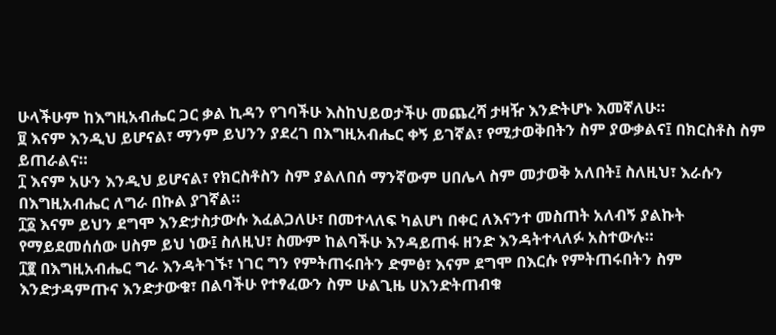ሁላችሁም ከእግዚአብሔር ጋር ቃል ኪዳን የገባችሁ እስከህይወታችሁ መጨረሻ ታዛዥ እንድትሆኑ እመኛለሁ።
፱ እናም እንዲህ ይሆናል፣ ማንም ይህንን ያደረገ በእግዚአብሔር ቀኝ ይገኛል፣ የሚታወቅበትን ስም ያውቃልና፤ በክርስቶስ ስም ይጠራልና።
፲ እናም አሁን እንዲህ ይሆናል፣ የክርስቶስን ስም ያልለበሰ ማንኛውም ሀበሌላ ስም መታወቅ አለበት፤ ስለዚህ፣ እራሱን በእግዚአብሔር ለግራ በኩል ያገኛል።
፲፩ እናም ይህን ደግሞ እንድታስታውሱ እፈልጋለሁ፣ በመተላለፍ ካልሆነ በቀር ለእናንተ መስጠት አለብኝ ያልኩት የማይደመሰሰው ሀስም ይህ ነው፤ ስለዚህ፣ ስሙም ከልባችሁ እንዳይጠፋ ዘንድ እንዳትተላለፉ አስተውሉ።
፲፪ በእግዚአብሔር ግራ እንዳትገኙ፣ ነገር ግን የምትጠሩበትን ድምፅ፣ እናም ደግሞ በእርሱ የምትጠሩበትን ስም እንድታዳምጡና እንድታውቁ፣ በልባችሁ የተፃፈውን ስም ሁልጊዜ ሀእንድትጠብቁ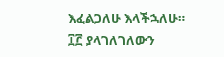እፈልጋለሁ እላችኋለሁ።
፲፫ ያላገለገለውን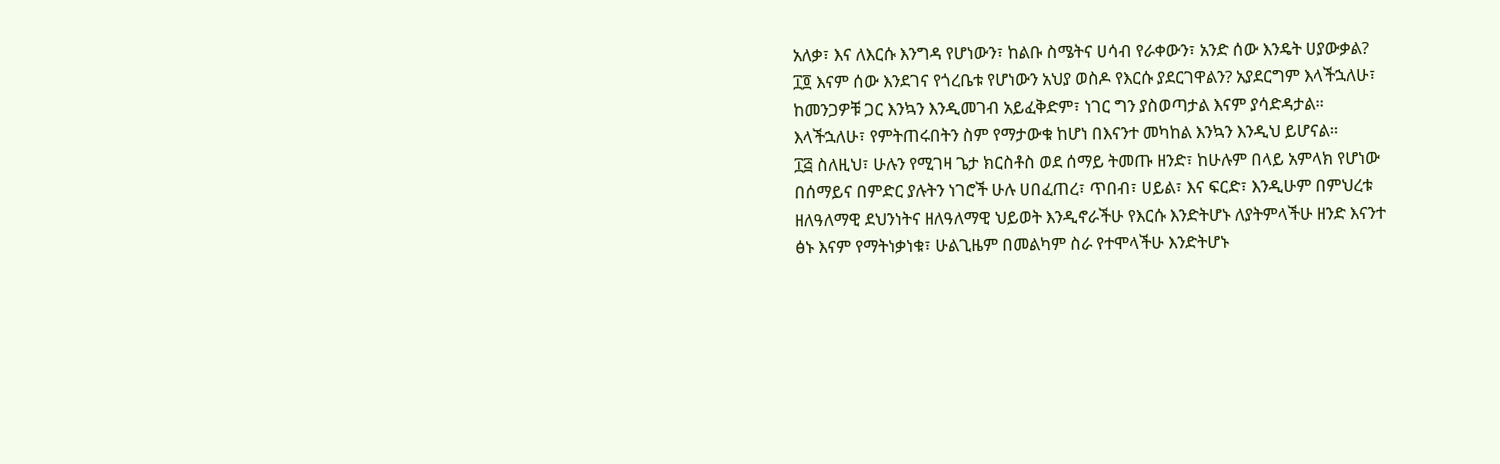አለቃ፣ እና ለእርሱ እንግዳ የሆነውን፣ ከልቡ ስሜትና ሀሳብ የራቀውን፣ አንድ ሰው እንዴት ሀያውቃል?
፲፬ እናም ሰው እንደገና የጎረቤቱ የሆነውን አህያ ወስዶ የእርሱ ያደርገዋልን? አያደርግም እላችኋለሁ፣ ከመንጋዎቹ ጋር እንኳን እንዲመገብ አይፈቅድም፣ ነገር ግን ያስወጣታል እናም ያሳድዳታል። እላችኋለሁ፣ የምትጠሩበትን ስም የማታውቁ ከሆነ በእናንተ መካከል እንኳን እንዲህ ይሆናል።
፲፭ ስለዚህ፣ ሁሉን የሚገዛ ጌታ ክርስቶስ ወደ ሰማይ ትመጡ ዘንድ፣ ከሁሉም በላይ አምላክ የሆነው በሰማይና በምድር ያሉትን ነገሮች ሁሉ ሀበፈጠረ፣ ጥበብ፣ ሀይል፣ እና ፍርድ፣ እንዲሁም በምህረቱ ዘለዓለማዊ ደህንነትና ዘለዓለማዊ ህይወት እንዲኖራችሁ የእርሱ እንድትሆኑ ለያትምላችሁ ዘንድ እናንተ ፅኑ እናም የማትነቃነቁ፣ ሁልጊዜም በመልካም ስራ የተሞላችሁ እንድትሆኑ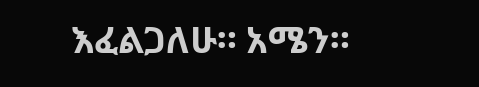እፈልጋለሁ። አሜን።